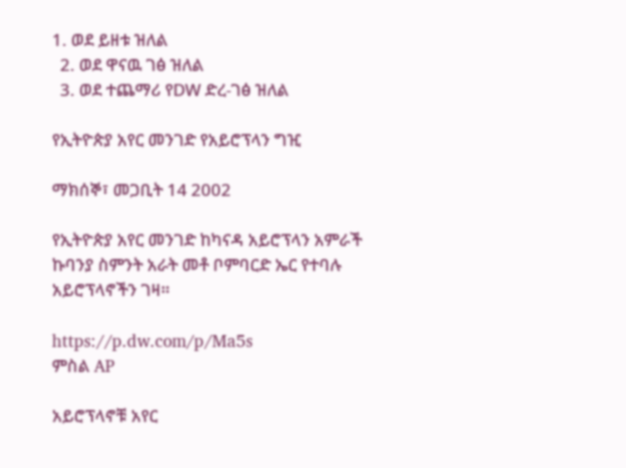1. ወደ ይዘቱ ዝለል
  2. ወደ ዋናዉ ገፅ ዝለል
  3. ወደ ተጨማሪ የDW ድረ-ገፅ ዝለል

የኢትዮጵያ አየር መንገድ የአይሮፕላን ግዢ

ማክሰኞ፣ መጋቢት 14 2002

የኢትዮጵያ አየር መንገድ ከካናዳ አይሮፕላን አምራች ኩባንያ ስምንት አራት መቶ ቦምባርድ ኤር የተባሉ አይሮፕላኖችን ገዛ።

https://p.dw.com/p/Ma5s
ምስል AP

አይሮፕላኖቹ አየር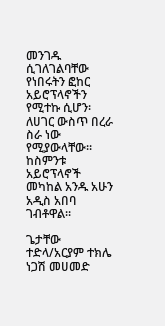መንገዱ ሲገለገልባቸው የነበሩትን ፎከር አይሮፕላኖችን የሚተኩ ሲሆን፡ ለሀገር ውስጥ በረራ ስራ ነው የሚያውላቸው። ከስምንቱ አይሮፕላኖች መካከል አንዱ አሁን አዲስ አበባ ገብቶዋል።

ጌታቸው ተድላ/አርያም ተክሌ
ነጋሽ መሀመድ